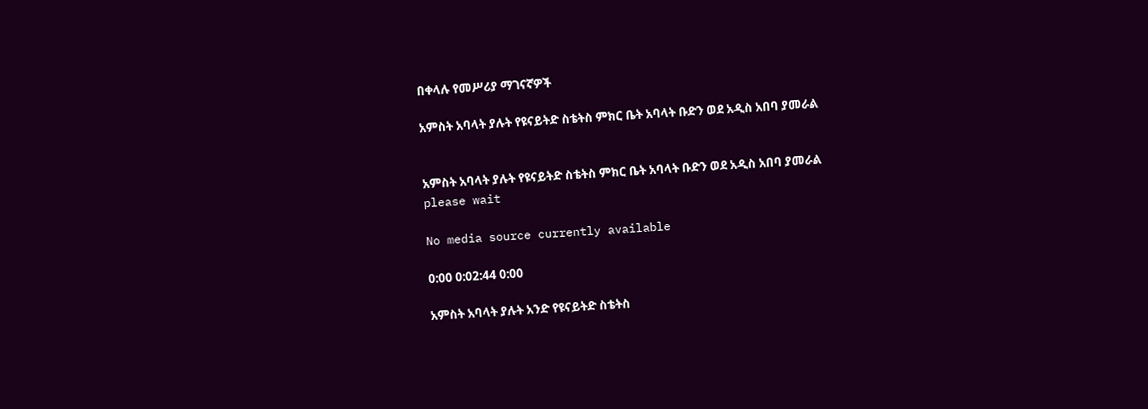በቀላሉ የመሥሪያ ማገናኛዎች

አምስት አባላት ያሉት የዩናይትድ ስቴትስ ምክር ቤት አባላት ቡድን ወደ አዲስ አበባ ያመራል


አምስት አባላት ያሉት የዩናይትድ ስቴትስ ምክር ቤት አባላት ቡድን ወደ አዲስ አበባ ያመራል
please wait

No media source currently available

0:00 0:02:44 0:00

አምስት አባላት ያሉት አንድ የዩናይትድ ስቴትስ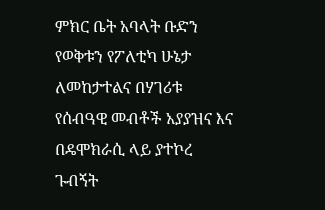ምክር ቤት አባላት ቡድን የወቅቱን የፖለቲካ ሁኔታ ለመከታተልና በሃገሪቱ የሰብዓዊ መብቶች አያያዝና እና በዴሞክራሲ ላይ ያተኮረ ጉብኝት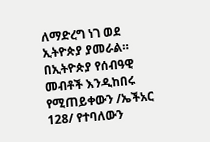ለማድረግ ነገ ወደ ኢትዮጵያ ያመራል። በኢትዮጵያ የሰብዓዊ መብቶች እንዲከበሩ የሚጠይቀውን /ኤችአር 128/ የተባለውን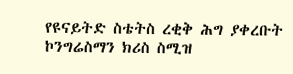የዩናይትድ ስቴትስ ረቂቅ ሕግ ያቀረቡት ኮንግሬስማን ክሪስ ስሚዝ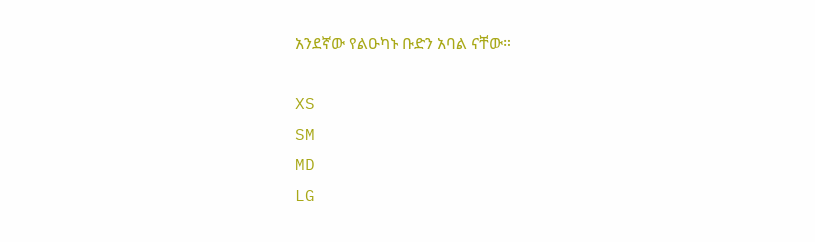አንደኛው የልዑካኑ ቡድን አባል ናቸው።

XS
SM
MD
LG